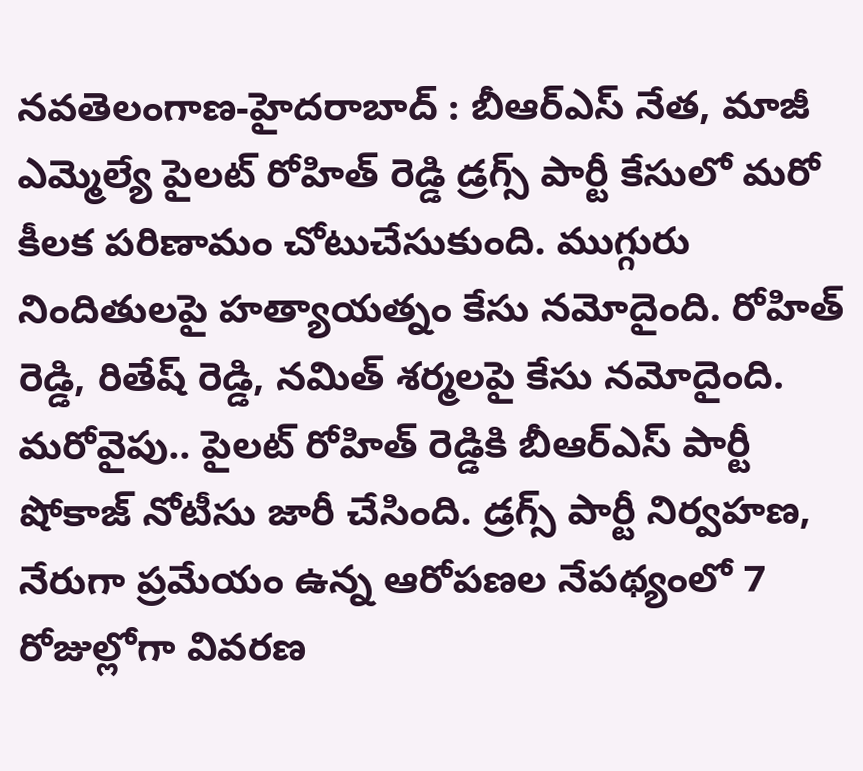నవతెలంగాణ-హైదరాబాద్ : బీఆర్ఎస్ నేత, మాజీ ఎమ్మెల్యే పైలట్ రోహిత్ రెడ్డి డ్రగ్స్ పార్టీ కేసులో మరో కీలక పరిణామం చోటుచేసుకుంది. ముగ్గురు నిందితులపై హత్యాయత్నం కేసు నమోదైంది. రోహిత్ రెడ్డి, రితేష్ రెడ్డి, నమిత్ శర్మలపై కేసు నమోదైంది. మరోవైపు.. పైలట్ రోహిత్ రెడ్డికి బీఆర్ఎస్ పార్టీ షోకాజ్ నోటీసు జారీ చేసింది. డ్రగ్స్ పార్టీ నిర్వహణ, నేరుగా ప్రమేయం ఉన్న ఆరోపణల నేపథ్యంలో 7 రోజుల్లోగా వివరణ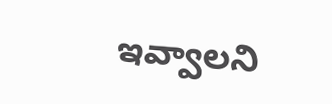ఇవ్వాలని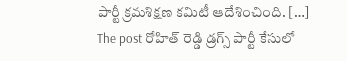పార్టీ క్రమశిక్షణ కమిటీ ఆదేశించింది. […]
The post రోహిత్ రెడ్డి డ్రగ్స్ పార్టీ కేసులో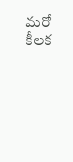మరో కీలక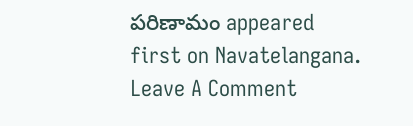పరిణామం appeared first on Navatelangana.
Leave A Comment